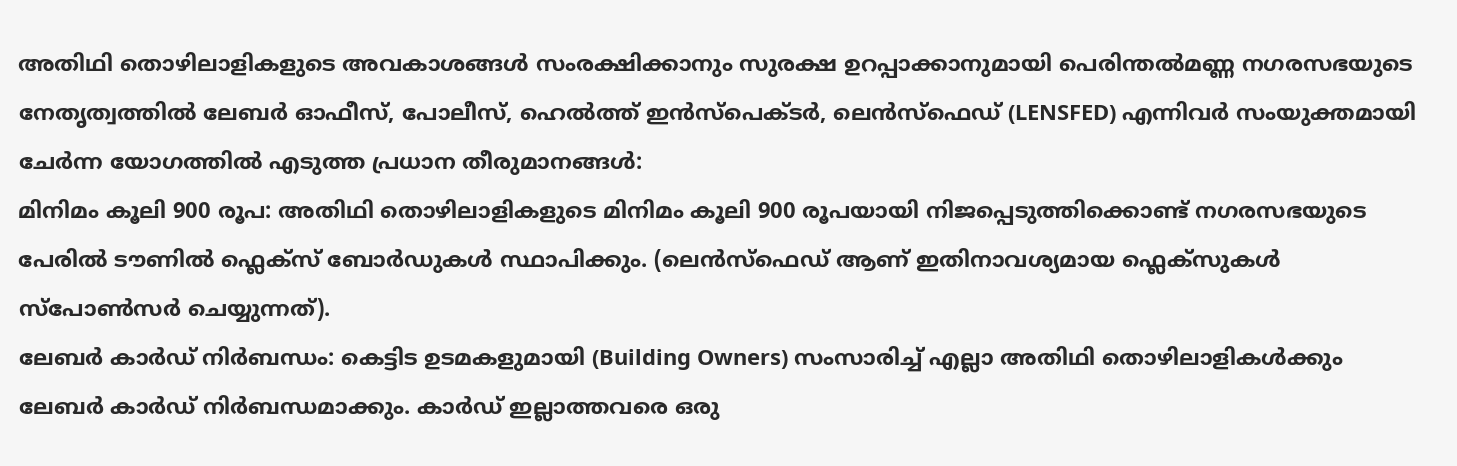അതിഥി തൊഴിലാളികളുടെ അവകാശങ്ങൾ സംരക്ഷിക്കാനും സുരക്ഷ ഉറപ്പാക്കാനുമായി പെരിന്തൽമണ്ണ നഗരസഭയുടെ നേതൃത്വത്തിൽ ലേബർ ഓഫീസ്, പോലീസ്, ഹെൽത്ത് ഇൻസ്പെക്ടർ, ലെൻസ്ഫെഡ് (LENSFED) എന്നിവർ സംയുക്തമായി ചേർന്ന യോഗത്തിൽ എടുത്ത പ്രധാന തീരുമാനങ്ങൾ:
മിനിമം കൂലി 900 രൂപ: അതിഥി തൊഴിലാളികളുടെ മിനിമം കൂലി 900 രൂപയായി നിജപ്പെടുത്തിക്കൊണ്ട് നഗരസഭയുടെ പേരിൽ ടൗണിൽ ഫ്ലെക്സ് ബോർഡുകൾ സ്ഥാപിക്കും. (ലെൻസ്ഫെഡ് ആണ് ഇതിനാവശ്യമായ ഫ്ലെക്സുകൾ സ്പോൺസർ ചെയ്യുന്നത്).
ലേബർ കാർഡ് നിർബന്ധം: കെട്ടിട ഉടമകളുമായി (Building Owners) സംസാരിച്ച് എല്ലാ അതിഥി തൊഴിലാളികൾക്കും ലേബർ കാർഡ് നിർബന്ധമാക്കും. കാർഡ് ഇല്ലാത്തവരെ ഒരു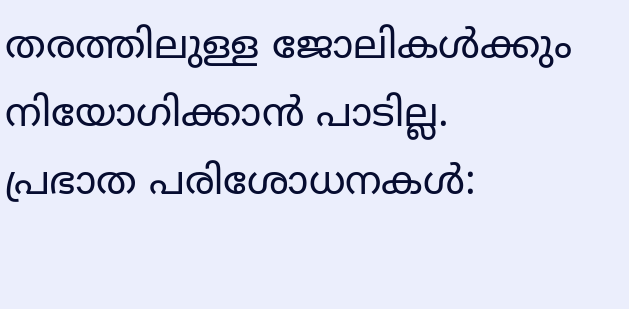തരത്തിലുള്ള ജോലികൾക്കും നിയോഗിക്കാൻ പാടില്ല.
പ്രഭാത പരിശോധനകൾ: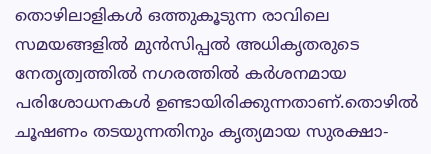തൊഴിലാളികൾ ഒത്തുകൂടുന്ന രാവിലെ സമയങ്ങളിൽ മുൻസിപ്പൽ അധികൃതരുടെ നേതൃത്വത്തിൽ നഗരത്തിൽ കർശനമായ പരിശോധനകൾ ഉണ്ടായിരിക്കുന്നതാണ്.തൊഴിൽ ചൂഷണം തടയുന്നതിനും കൃത്യമായ സുരക്ഷാ-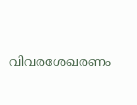വിവരശേഖരണം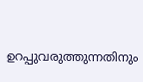ഉറപ്പുവരുത്തുന്നതിനും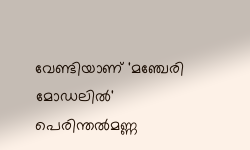വേണ്ടിയാണ് 'മഞ്ചേരി മോഡലിൽ' പെരിന്തൽമണ്ണ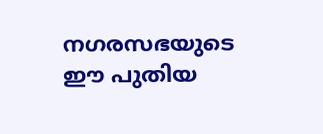നഗരസഭയുടെ ഈ പുതിയ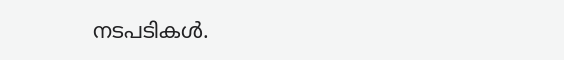നടപടികൾ.